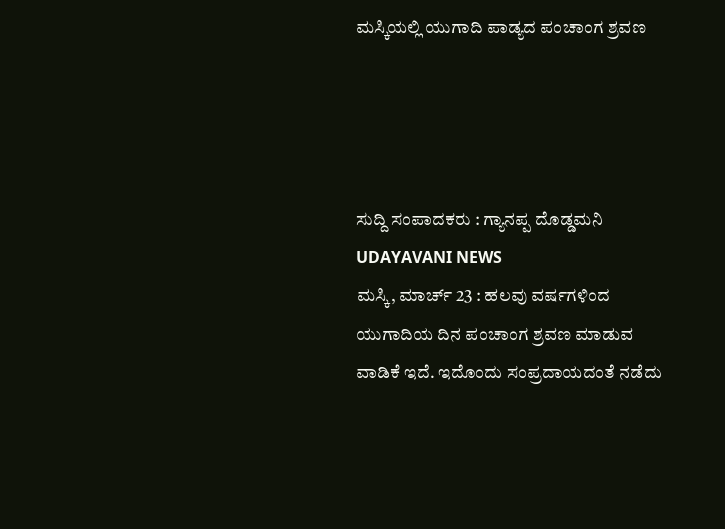ಮಸ್ಕಿಯಲ್ಲಿ ಯುಗಾದಿ ಪಾಡ್ಯದ ಪಂಚಾಂಗ ಶ್ರವಣ




ಸುದ್ದಿ ಸಂಪಾದಕರು : ಗ್ಯಾನಪ್ಪ ದೊಡ್ಡಮನಿ
UDAYAVANI NEWS
ಮಸ್ಕಿ, ಮಾರ್ಚ್ 23 : ಹಲವು ವರ್ಷಗಳಿಂದ ಯುಗಾದಿಯ ದಿನ ಪಂಚಾಂಗ ಶ್ರವಣ ಮಾಡುವ ವಾಡಿಕೆ ಇದೆ. ಇದೊಂದು ಸಂಪ್ರದಾಯದಂತೆ ನಡೆದು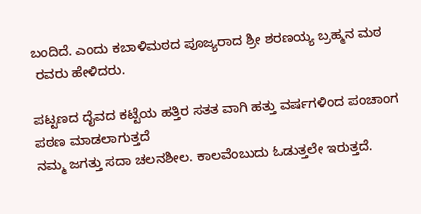ಬಂದಿದೆ. ಎಂದು ಕಬಾಳಿಮಠದ ಪೂಜ್ಯರಾದ ಶ್ರೀ ಶರಣಯ್ಯ ಬ್ರಹ್ಮನ ಮಠ
 ರವರು ಹೇಳಿದರು.

ಪಟ್ಟಣದ ದೈವದ ಕಟ್ಟೆಯ ಹತ್ತಿರ ಸತತ ವಾಗಿ ಹತ್ತು ವರ್ಷಗಳಿಂದ ಪಂಚಾಂಗ ಪಠಣ ಮಾಡಲಾಗುತ್ತದೆ
ನಮ್ಮ ಜಗತ್ತು ಸದಾ ಚಲನಶೀಲ. ಕಾಲವೆಂಬುದು ಓಡುತ್ತಲೇ ಇರುತ್ತದೆ.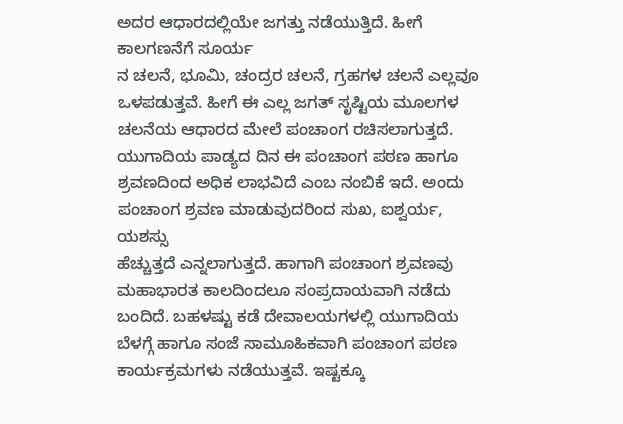ಅದರ ಆಧಾರದಲ್ಲಿಯೇ ಜಗತ್ತು ನಡೆಯುತ್ತಿದೆ. ಹೀಗೆ ಕಾಲಗಣನೆಗೆ ಸೂರ್ಯ
ನ ಚಲನೆ, ಭೂಮಿ, ಚಂದ್ರರ ಚಲನೆ, ಗ್ರಹಗಳ ಚಲನೆ ಎಲ್ಲವೂ ಒಳಪಡುತ್ತವೆ. ಹೀಗೆ ಈ ಎಲ್ಲ ಜಗತ್ ಸೃಷ್ಟಿಯ ಮೂಲಗಳ ಚಲನೆಯ ಆಧಾರದ ಮೇಲೆ ಪಂಚಾಂಗ ರಚಿಸಲಾಗುತ್ತದೆ.
ಯುಗಾದಿಯ ಪಾಡ್ಯದ ದಿನ ಈ ಪಂಚಾಂಗ ಪಠಣ ಹಾಗೂ ಶ್ರವಣದಿಂದ ಅಧಿಕ ಲಾಭವಿದೆ ಎಂಬ ನಂಬಿಕೆ ಇದೆ. ಅಂದು ಪಂಚಾಂಗ ಶ್ರವಣ ಮಾಡುವುದರಿಂದ ಸುಖ, ಐಶ್ವರ್ಯ, ಯಶಸ್ಸು
ಹೆಚ್ಚುತ್ತದೆ ಎನ್ನಲಾಗುತ್ತದೆ. ಹಾಗಾಗಿ ಪಂಚಾಂಗ ಶ್ರವಣವು ಮಹಾಭಾರತ ಕಾಲದಿಂದಲೂ ಸಂಪ್ರದಾಯವಾಗಿ ನಡೆದು ಬಂದಿದೆ. ಬಹಳಷ್ಟು ಕಡೆ ದೇವಾಲಯಗಳಲ್ಲಿ ಯುಗಾದಿಯ ಬೆಳಗ್ಗೆ ಹಾಗೂ ಸಂಜೆ ಸಾಮೂಹಿಕವಾಗಿ ಪಂಚಾಂಗ ಪಠಣ ಕಾರ್ಯಕ್ರಮಗಳು ನಡೆಯುತ್ತವೆ. ಇಷ್ಟಕ್ಕೂ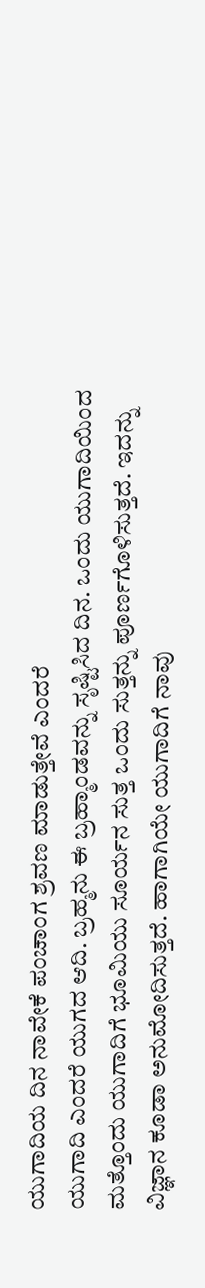ಯುಗಾದಿಯ ದಿನ ನಾವೇಕೆ ಪಂಚಾಂಗ ಶ್ರವಣ ಮಾಡುತ್ತೇವೆ ಎಂದರೆ
ಯುಗಾದಿ ಎಂದರೆ ಯುಗದ ಆದಿ. ಬ್ರಹ್ಮನು ಈ ಬ್ರಹ್ಮಾಂಡವನ್ನು ಸೃಷ್ಟಿಸಿದ ದಿನ. ಒಂದು ಯುಗಾದಿಯಿಂದ ಮತ್ತೊಂದು ಯುಗಾದಿಗೆ ಭೂಮಿಯು ಸೂರ್ಯನ ಸುತ್ತ ಒಂದು ಸುತ್ತನ್ನು ಪೂರ್ಣಗೊಳಿಸುತ್ತದೆ. ಇದನ್ನು ವಿಜ್ಞಾನ ಕೂಡಾ ಅನುಮೋದಿಸುತ್ತದೆ. ಹಾಗಾಗಿಯೇ ಯುಗಾದಿಗೆ ನಾವು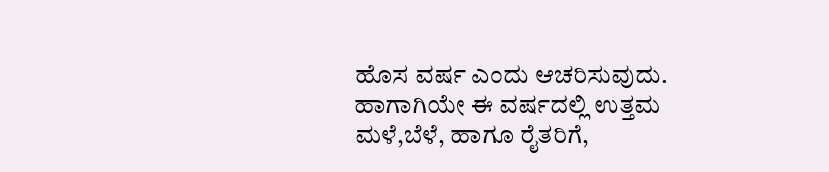ಹೊಸ ವರ್ಷ ಎಂದು ಆಚರಿಸುವುದು.
ಹಾಗಾಗಿಯೇ ಈ ವರ್ಷದಲ್ಲಿ ಉತ್ತಮ ಮಳೆ,ಬೆಳೆ, ಹಾಗೂ ರೈತರಿಗೆ,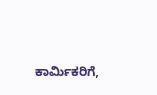ಕಾರ್ಮಿಕರಿಗೆ,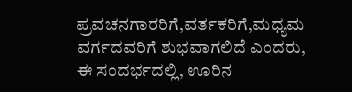ಪ್ರವಚನಗಾರರಿಗೆ,ವರ್ತಕರಿಗೆ,ಮಧ್ಯಮ ವರ್ಗದವರಿಗೆ ಶುಭವಾಗಲಿದೆ ಎಂದರು,
ಈ ಸಂದರ್ಭದಲ್ಲಿ, ಊರಿನ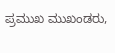ಪ್ರಮುಖ ಮುಖಂಡರು,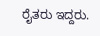ರೈತರು ಇದ್ದರು.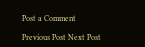Post a Comment

Previous Post Next Post